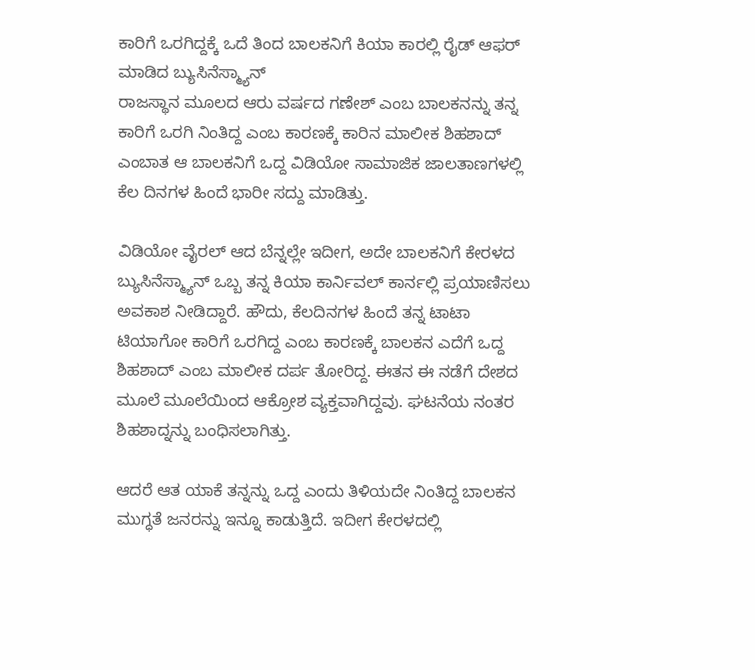ಕಾರಿಗೆ ಒರಗಿದ್ದಕ್ಕೆ ಒದೆ ತಿಂದ ಬಾಲಕನಿಗೆ ಕಿಯಾ ಕಾರಲ್ಲಿ ರೈಡ್ ಆಫರ್ ಮಾಡಿದ ಬ್ಯುಸಿನೆಸ್ಮ್ಯಾನ್
ರಾಜಸ್ಥಾನ ಮೂಲದ ಆರು ವರ್ಷದ ಗಣೇಶ್ ಎಂಬ ಬಾಲಕನನ್ನು ತನ್ನ ಕಾರಿಗೆ ಒರಗಿ ನಿಂತಿದ್ದ ಎಂಬ ಕಾರಣಕ್ಕೆ ಕಾರಿನ ಮಾಲೀಕ ಶಿಹಶಾದ್ ಎಂಬಾತ ಆ ಬಾಲಕನಿಗೆ ಒದ್ದ ವಿಡಿಯೋ ಸಾಮಾಜಿಕ ಜಾಲತಾಣಗಳಲ್ಲಿ ಕೆಲ ದಿನಗಳ ಹಿಂದೆ ಭಾರೀ ಸದ್ದು ಮಾಡಿತ್ತು.

ವಿಡಿಯೋ ವೈರಲ್ ಆದ ಬೆನ್ನಲ್ಲೇ ಇದೀಗ, ಅದೇ ಬಾಲಕನಿಗೆ ಕೇರಳದ ಬ್ಯುಸಿನೆಸ್ಮ್ಯಾನ್ ಒಬ್ಬ ತನ್ನ ಕಿಯಾ ಕಾರ್ನಿವಲ್ ಕಾರ್ನಲ್ಲಿ ಪ್ರಯಾಣಿಸಲು ಅವಕಾಶ ನೀಡಿದ್ದಾರೆ. ಹೌದು, ಕೆಲದಿನಗಳ ಹಿಂದೆ ತನ್ನ ಟಾಟಾ ಟಿಯಾಗೋ ಕಾರಿಗೆ ಒರಗಿದ್ದ ಎಂಬ ಕಾರಣಕ್ಕೆ ಬಾಲಕನ ಎದೆಗೆ ಒದ್ದ ಶಿಹಶಾದ್ ಎಂಬ ಮಾಲೀಕ ದರ್ಪ ತೋರಿದ್ದ. ಈತನ ಈ ನಡೆಗೆ ದೇಶದ ಮೂಲೆ ಮೂಲೆಯಿಂದ ಆಕ್ರೋಶ ವ್ಯಕ್ತವಾಗಿದ್ದವು. ಘಟನೆಯ ನಂತರ ಶಿಹಶಾದ್ನನ್ನು ಬಂಧಿಸಲಾಗಿತ್ತು.

ಆದರೆ ಆತ ಯಾಕೆ ತನ್ನನ್ನು ಒದ್ದ ಎಂದು ತಿಳಿಯದೇ ನಿಂತಿದ್ದ ಬಾಲಕನ ಮುಗ್ಧತೆ ಜನರನ್ನು ಇನ್ನೂ ಕಾಡುತ್ತಿದೆ. ಇದೀಗ ಕೇರಳದಲ್ಲಿ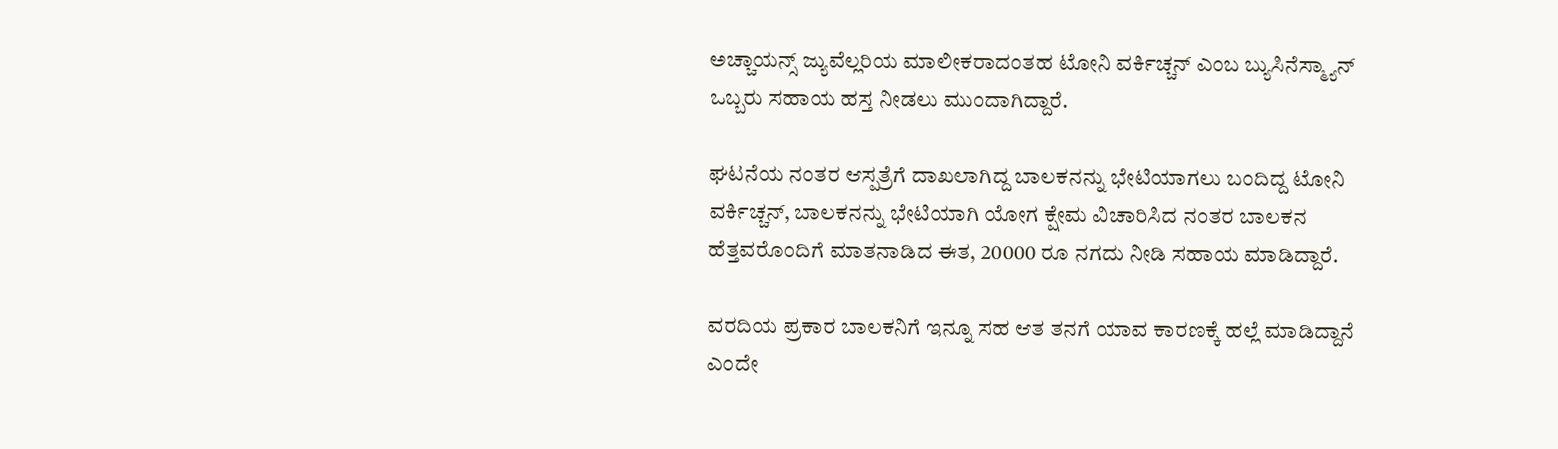ಅಚ್ಚಾಯನ್ಸ್ ಜ್ಯುವೆಲ್ಲರಿಯ ಮಾಲೀಕರಾದಂತಹ ಟೋನಿ ವರ್ಕಿಚ್ಚನ್ ಎಂಬ ಬ್ಯುಸಿನೆಸ್ಮ್ಯಾನ್ ಒಬ್ಬರು ಸಹಾಯ ಹಸ್ತ ನೀಡಲು ಮುಂದಾಗಿದ್ದಾರೆ.

ಘಟನೆಯ ನಂತರ ಆಸ್ಪತ್ರೆಗೆ ದಾಖಲಾಗಿದ್ದ ಬಾಲಕನನ್ನು ಭೇಟಿಯಾಗಲು ಬಂದಿದ್ದ ಟೋನಿ ವರ್ಕಿಚ್ಚನ್, ಬಾಲಕನನ್ನು ಭೇಟಿಯಾಗಿ ಯೋಗ ಕ್ಷೇಮ ವಿಚಾರಿಸಿದ ನಂತರ ಬಾಲಕನ ಹೆತ್ತವರೊಂದಿಗೆ ಮಾತನಾಡಿದ ಈತ, 20000 ರೂ ನಗದು ನೀಡಿ ಸಹಾಯ ಮಾಡಿದ್ದಾರೆ.

ವರದಿಯ ಪ್ರಕಾರ ಬಾಲಕನಿಗೆ ಇನ್ನೂ ಸಹ ಆತ ತನಗೆ ಯಾವ ಕಾರಣಕ್ಕೆ ಹಲ್ಲೆ ಮಾಡಿದ್ದಾನೆ ಎಂದೇ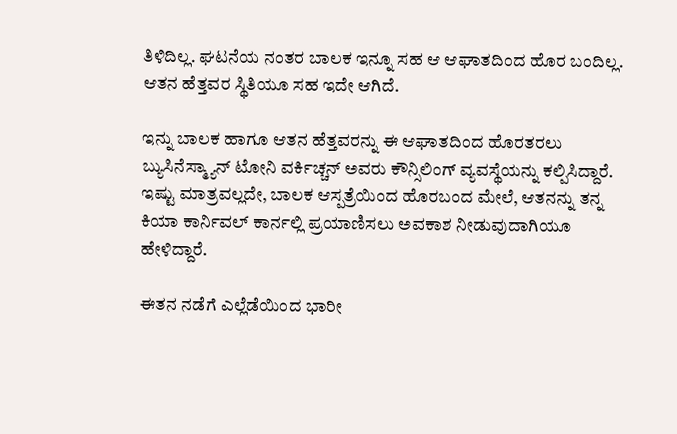ತಿಳಿದಿಲ್ಲ. ಘಟನೆಯ ನಂತರ ಬಾಲಕ ಇನ್ನೂ ಸಹ ಆ ಆಘಾತದಿಂದ ಹೊರ ಬಂದಿಲ್ಲ. ಆತನ ಹೆತ್ತವರ ಸ್ಥಿತಿಯೂ ಸಹ ಇದೇ ಆಗಿದೆ.

ಇನ್ನು ಬಾಲಕ ಹಾಗೂ ಆತನ ಹೆತ್ತವರನ್ನು ಈ ಆಘಾತದಿಂದ ಹೊರತರಲು ಬ್ಯುಸಿನೆಸ್ಮ್ಯಾನ್ ಟೋನಿ ವರ್ಕಿಚ್ಚನ್ ಅವರು ಕೌನ್ಸಿಲಿಂಗ್ ವ್ಯವಸ್ಥೆಯನ್ನು ಕಲ್ಪಿಸಿದ್ದಾರೆ. ಇಷ್ಟು ಮಾತ್ರವಲ್ಲದೇ, ಬಾಲಕ ಆಸ್ಪತ್ರೆಯಿಂದ ಹೊರಬಂದ ಮೇಲೆ, ಆತನನ್ನು ತನ್ನ ಕಿಯಾ ಕಾರ್ನಿವಲ್ ಕಾರ್ನಲ್ಲಿ ಪ್ರಯಾಣಿಸಲು ಅವಕಾಶ ನೀಡುವುದಾಗಿಯೂ ಹೇಳಿದ್ದಾರೆ.

ಈತನ ನಡೆಗೆ ಎಲ್ಲೆಡೆಯಿಂದ ಭಾರೀ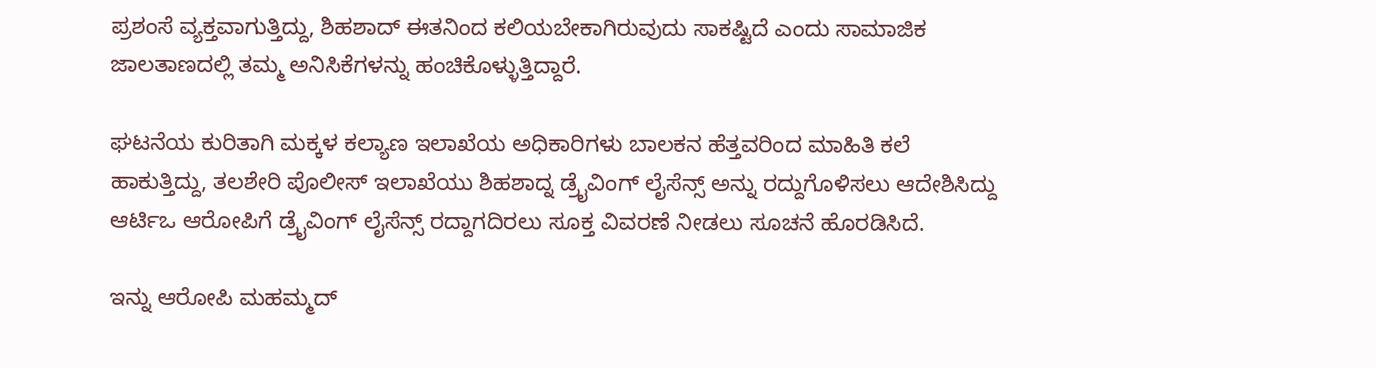ಪ್ರಶಂಸೆ ವ್ಯಕ್ತವಾಗುತ್ತಿದ್ದು, ಶಿಹಶಾದ್ ಈತನಿಂದ ಕಲಿಯಬೇಕಾಗಿರುವುದು ಸಾಕಷ್ಟಿದೆ ಎಂದು ಸಾಮಾಜಿಕ ಜಾಲತಾಣದಲ್ಲಿ ತಮ್ಮ ಅನಿಸಿಕೆಗಳನ್ನು ಹಂಚಿಕೊಳ್ಳುತ್ತಿದ್ದಾರೆ.

ಘಟನೆಯ ಕುರಿತಾಗಿ ಮಕ್ಕಳ ಕಲ್ಯಾಣ ಇಲಾಖೆಯ ಅಧಿಕಾರಿಗಳು ಬಾಲಕನ ಹೆತ್ತವರಿಂದ ಮಾಹಿತಿ ಕಲೆ ಹಾಕುತ್ತಿದ್ದು, ತಲಶೇರಿ ಪೊಲೀಸ್ ಇಲಾಖೆಯು ಶಿಹಶಾದ್ನ ಡ್ರೈವಿಂಗ್ ಲೈಸೆನ್ಸ್ ಅನ್ನು ರದ್ದುಗೊಳಿಸಲು ಆದೇಶಿಸಿದ್ದು ಆರ್ಟಿಒ ಆರೋಪಿಗೆ ಡ್ರೈವಿಂಗ್ ಲೈಸೆನ್ಸ್ ರದ್ದಾಗದಿರಲು ಸೂಕ್ತ ವಿವರಣೆ ನೀಡಲು ಸೂಚನೆ ಹೊರಡಿಸಿದೆ.

ಇನ್ನು ಆರೋಪಿ ಮಹಮ್ಮದ್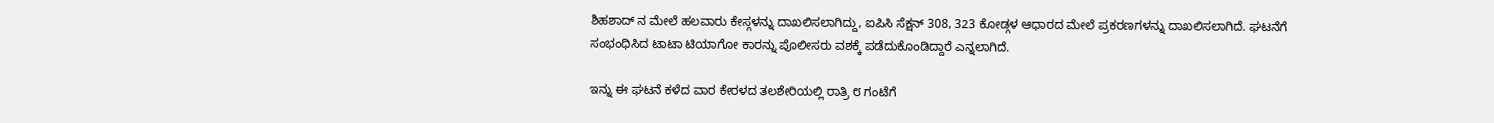ಶಿಹಶಾದ್ ನ ಮೇಲೆ ಹಲವಾರು ಕೇಸ್ಗಳನ್ನು ದಾಖಲಿಸಲಾಗಿದ್ದು, ಐಪಿಸಿ ಸೆಕ್ಷನ್ 308, 323 ಕೋಡ್ಗಳ ಆಧಾರದ ಮೇಲೆ ಪ್ರಕರಣಗಳನ್ನು ದಾಖಲಿಸಲಾಗಿದೆ. ಘಟನೆಗೆ ಸಂಭಂಧಿಸಿದ ಟಾಟಾ ಟಿಯಾಗೋ ಕಾರನ್ನು ಪೊಲೀಸರು ವಶಕ್ಕೆ ಪಡೆದುಕೊಂಡಿದ್ದಾರೆ ಎನ್ನಲಾಗಿದೆ.

ಇನ್ನು ಈ ಘಟನೆ ಕಳೆದ ವಾರ ಕೇರಳದ ತಲಶೇರಿಯಲ್ಲಿ ರಾತ್ರಿ ೮ ಗಂಟೆಗೆ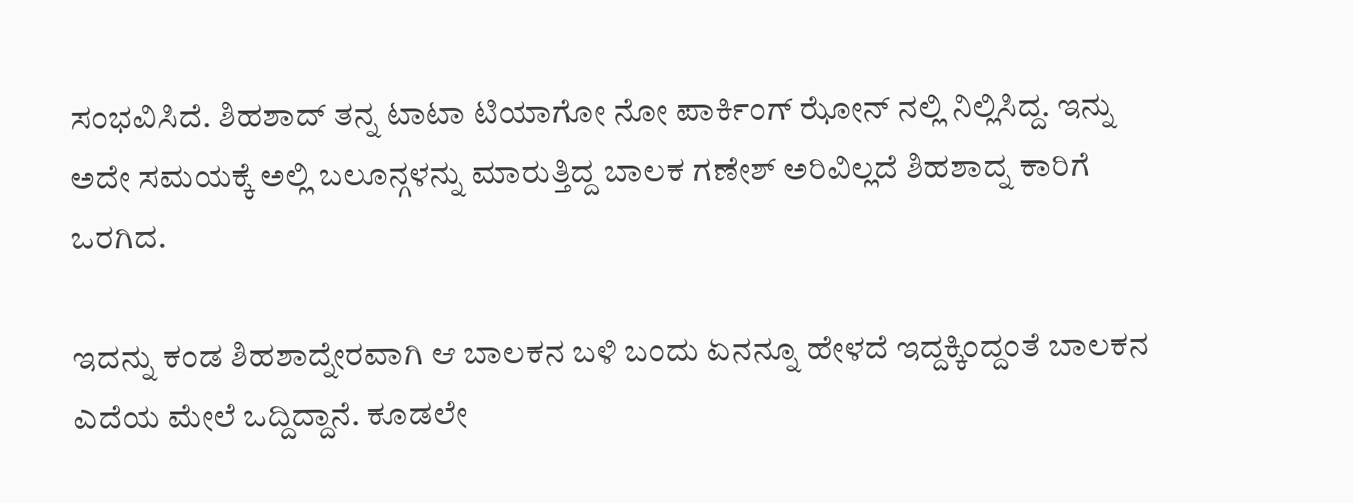ಸಂಭವಿಸಿದೆ. ಶಿಹಶಾದ್ ತನ್ನ ಟಾಟಾ ಟಿಯಾಗೋ ನೋ ಪಾರ್ಕಿಂಗ್ ಝೋನ್ ನಲ್ಲಿ ನಿಲ್ಲಿಸಿದ್ದ. ಇನ್ನು ಅದೇ ಸಮಯಕ್ಕೆ ಅಲ್ಲಿ ಬಲೂನ್ಗಳನ್ನು ಮಾರುತ್ತಿದ್ದ ಬಾಲಕ ಗಣೇಶ್ ಅರಿವಿಲ್ಲದೆ ಶಿಹಶಾದ್ನ ಕಾರಿಗೆ ಒರಗಿದ.

ಇದನ್ನು ಕಂಡ ಶಿಹಶಾದ್ನೇರವಾಗಿ ಆ ಬಾಲಕನ ಬಳಿ ಬಂದು ಏನನ್ನೂ ಹೇಳದೆ ಇದ್ದಕ್ಕಿಂದ್ದಂತೆ ಬಾಲಕನ ಎದೆಯ ಮೇಲೆ ಒದ್ದಿದ್ದಾನೆ. ಕೂಡಲೇ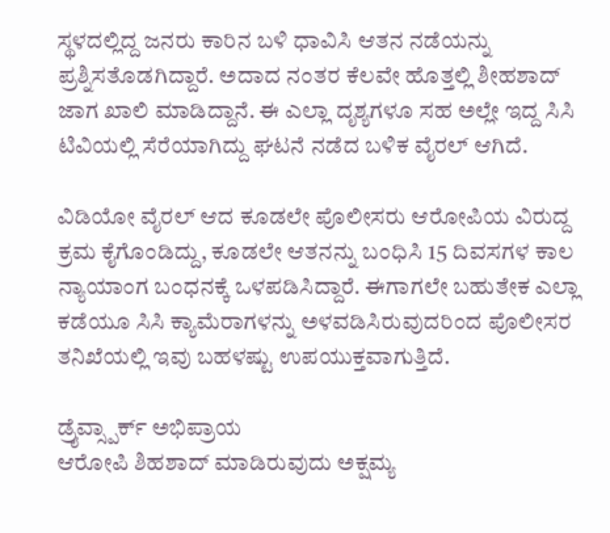ಸ್ಥಳದಲ್ಲಿದ್ದ ಜನರು ಕಾರಿನ ಬಳಿ ಧಾವಿಸಿ ಆತನ ನಡೆಯನ್ನು ಪ್ರಶ್ನಿಸತೊಡಗಿದ್ದಾರೆ. ಅದಾದ ನಂತರ ಕೆಲವೇ ಹೊತ್ತಲ್ಲಿ ಶೀಹಶಾದ್ ಜಾಗ ಖಾಲಿ ಮಾಡಿದ್ದಾನೆ. ಈ ಎಲ್ಲಾ ದೃಶ್ಯಗಳೂ ಸಹ ಅಲ್ಲೇ ಇದ್ದ ಸಿಸಿ ಟಿವಿಯಲ್ಲಿ ಸೆರೆಯಾಗಿದ್ದು ಘಟನೆ ನಡೆದ ಬಳಿಕ ವೈರಲ್ ಆಗಿದೆ.

ವಿಡಿಯೋ ವೈರಲ್ ಆದ ಕೂಡಲೇ ಪೊಲೀಸರು ಆರೋಪಿಯ ವಿರುದ್ದ ಕ್ರಮ ಕೈಗೊಂಡಿದ್ದು, ಕೂಡಲೇ ಆತನನ್ನು ಬಂಧಿಸಿ 15 ದಿವಸಗಳ ಕಾಲ ನ್ಯಾಯಾಂಗ ಬಂಧನಕ್ಕೆ ಒಳಪಡಿಸಿದ್ದಾರೆ. ಈಗಾಗಲೇ ಬಹುತೇಕ ಎಲ್ಲಾ ಕಡೆಯೂ ಸಿಸಿ ಕ್ಯಾಮೆರಾಗಳನ್ನು ಅಳವಡಿಸಿರುವುದರಿಂದ ಪೊಲೀಸರ ತನಿಖೆಯಲ್ಲಿ ಇವು ಬಹಳಷ್ಟು ಉಪಯುಕ್ತವಾಗುತ್ತಿದೆ.

ಡ್ರೈವ್ಸ್ಪಾರ್ಕ್ ಅಭಿಪ್ರಾಯ
ಆರೋಪಿ ಶಿಹಶಾದ್ ಮಾಡಿರುವುದು ಅಕ್ಷಮ್ಯ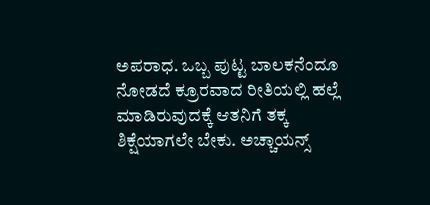ಅಪರಾಧ. ಒಬ್ಬ ಪುಟ್ಟ ಬಾಲಕನೆಂದೂ ನೋಡದೆ ಕ್ರೂರವಾದ ರೀತಿಯಲ್ಲಿ ಹಲ್ಲೆ ಮಾಡಿರುವುದಕ್ಕೆ ಆತನಿಗೆ ತಕ್ಕ ಶಿಕ್ಷೆಯಾಗಲೇ ಬೇಕು. ಅಚ್ಚಾಯನ್ಸ್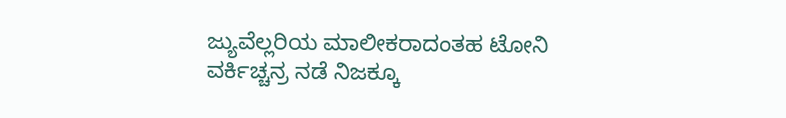ಜ್ಯುವೆಲ್ಲರಿಯ ಮಾಲೀಕರಾದಂತಹ ಟೋನಿ ವರ್ಕಿಚ್ಚನ್ರ ನಡೆ ನಿಜಕ್ಕೂ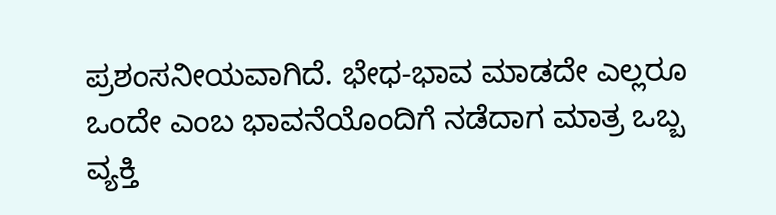ಪ್ರಶಂಸನೀಯವಾಗಿದೆ. ಭೇಧ-ಭಾವ ಮಾಡದೇ ಎಲ್ಲರೂ ಒಂದೇ ಎಂಬ ಭಾವನೆಯೊಂದಿಗೆ ನಡೆದಾಗ ಮಾತ್ರ ಒಬ್ಬ ವ್ಯಕ್ತಿ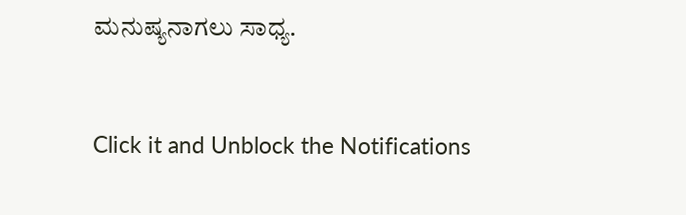ಮನುಷ್ಯನಾಗಲು ಸಾಧ್ಯ.


Click it and Unblock the Notifications